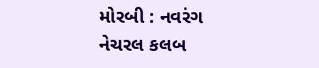મોરબી : નવરંગ નેચરલ કલબ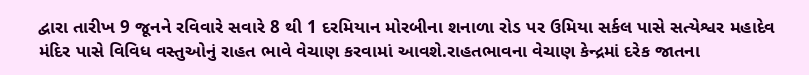દ્વારા તારીખ 9 જૂનને રવિવારે સવારે 8 થી 1 દરમિયાન મોરબીના શનાળા રોડ પર ઉમિયા સર્કલ પાસે સત્યેશ્વર મહાદેવ મંદિર પાસે વિવિધ વસ્તુઓનું રાહત ભાવે વેચાણ કરવામાં આવશે.રાહતભાવના વેચાણ કેન્દ્રમાં દરેક જાતના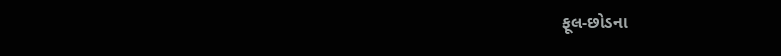ફૂલ-છોડના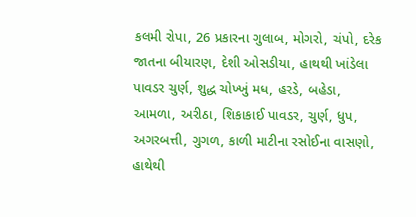કલમી રોપા, 26 પ્રકારના ગુલાબ, મોગરો, ચંપો, દરેક જાતના બીયારણ, દેશી ઓસડીયા, હાથથી ખાંડેલા પાવડર ચુર્ણ, શુદ્ધ ચોખ્ખું મધ, હરડે, બહેડા, આમળા, અરીઠા, શિકાકાઈ પાવડર, ચુર્ણ, ધુપ, અગરબત્તી, ગુગળ, કાળી માટીના રસોઈના વાસણો, હાથેથી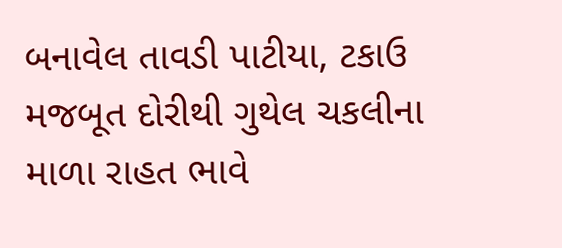બનાવેલ તાવડી પાટીયા, ટકાઉ મજબૂત દોરીથી ગુથેલ ચકલીના માળા રાહત ભાવે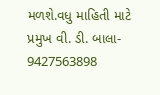મળશે.વધુ માહિતી માટે પ્રમુખ વી. ડી. બાલા- 9427563898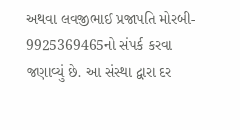અથવા લવજીભાઈ પ્રજાપતિ મોરબી- 9925369465નો સંપર્ક કરવા જણાવ્યું છે. આ સંસ્થા દ્વારા દર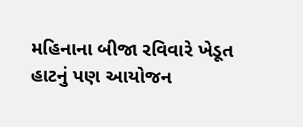મહિનાના બીજા રવિવારે ખેડૂત હાટનું પણ આયોજન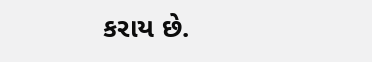કરાય છે.